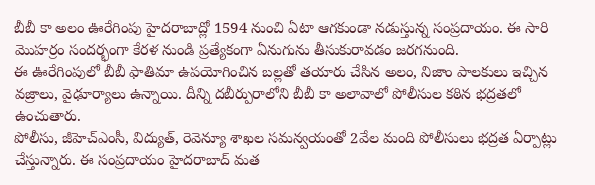బీబీ కా అలం ఊరేగింపు హైదరాబాద్లో 1594 నుంచి ఏటా ఆగకుండా నడుస్తున్న సంప్రదాయం. ఈ సారి మొహర్రం సందర్భంగా కేరళ నుండి ప్రత్యేకంగా ఏనుగును తీసుకురావడం జరగనుంది.
ఈ ఊరేగింపులో బీబీ ఫాతిమా ఉపయోగించిన బల్లతో తయారు చేసిన అలం, నిజాం పాలకులు ఇచ్చిన వజ్రాలు, వైఢూర్యాలు ఉన్నాయి. దీన్ని దబీర్పురాలోని బీబీ కా అలావాలో పోలీసుల కఠిన భద్రతలో ఉంచుతారు.
పోలీసు, జీహెచ్ఎంసీ, విద్యుత్, రెవెన్యూ శాఖల సమన్వయంతో 2వేల మంది పోలీసులు భద్రత ఏర్పాట్లు చేస్తున్నారు. ఈ సంప్రదాయం హైదరాబాద్ మత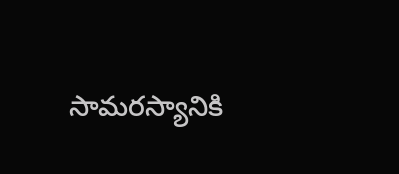సామరస్యానికి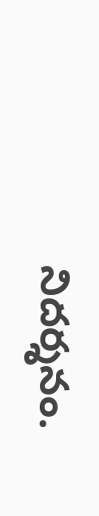నిదర్శనం.